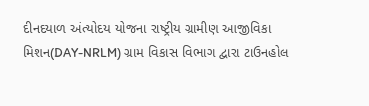દીનદયાળ અંત્યોદય યોજના રાષ્ટ્રીય ગ્રામીણ આજીવિકા મિશન(DAY-NRLM) ગ્રામ વિકાસ વિભાગ દ્વારા ટાઉનહોલ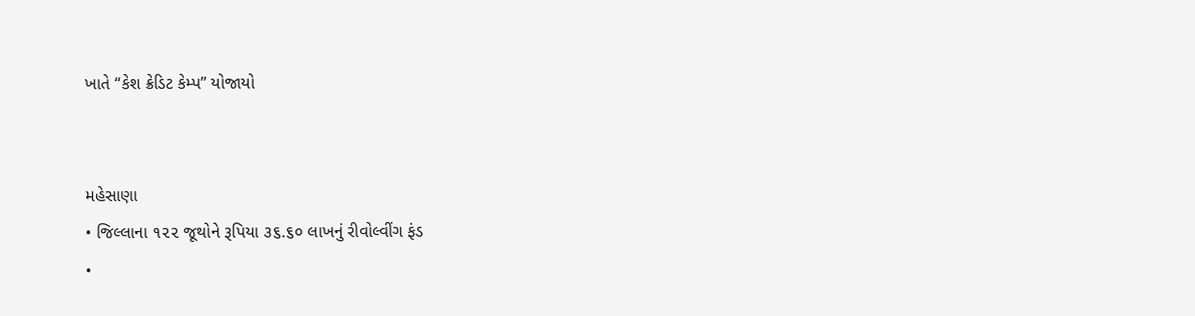ખાતે “કેશ ક્રેડિટ કેમ્પ” યોજાયો


મહેસાણા
• જિલ્લાના ૧૨૨ જૂથોને રૂપિયા ૩૬.૬૦ લાખનું રીવોલ્વીંગ ફંડ
•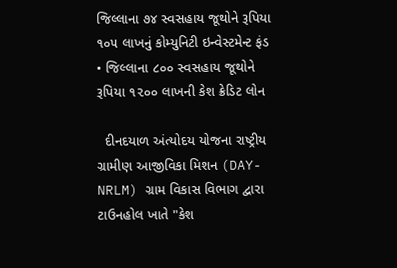જિલ્લાના ૭૪ સ્વસહાય જૂથોને રૂપિયા ૧૦૫ લાખનું કોમ્યુનિટી ઇન્વેસ્ટમેન્ટ ફંડ
• જિલ્લાના ૮૦૦ સ્વસહાય જૂથોને રૂપિયા ૧૨૦૦ લાખની કેશ ક્રેડિટ લોન

  દીનદયાળ અંત્યોદય યોજના રાષ્ટ્રીય ગ્રામીણ આજીવિકા મિશન (DAY-NRLM) ગ્રામ વિકાસ વિભાગ દ્વારા ટાઉનહોલ ખાતે "કેશ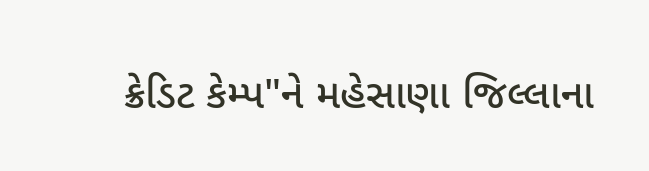ક્રેડિટ કેમ્પ"ને મહેસાણા જિલ્લાના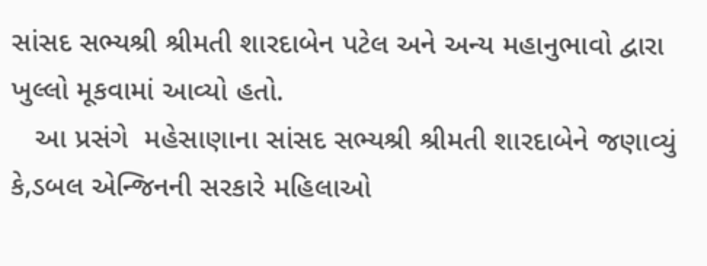સાંસદ સભ્યશ્રી શ્રીમતી શારદાબેન પટેલ અને અન્ય મહાનુભાવો દ્વારા ખુલ્લો મૂકવામાં આવ્યો હતો.
   આ પ્રસંગે  મહેસાણાના સાંસદ સભ્યશ્રી શ્રીમતી શારદાબેને જણાવ્યું કે,ડબલ એન્જિનની સરકારે મહિલાઓ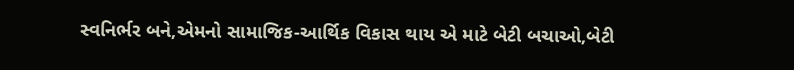સ્વનિર્ભર બને,એમનો સામાજિક-આર્થિક વિકાસ થાય એ માટે બેટી બચાઓ,બેટી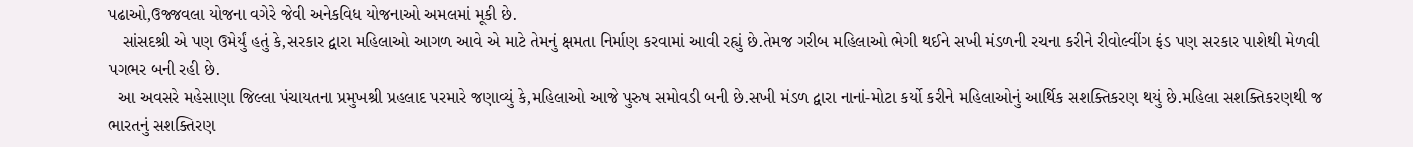પઢાઓ,ઉજ્જવલા યોજના વગેરે જેવી અનેકવિધ યોજનાઓ અમલમાં મૂકી છે.
   સાંસદશ્રી એ પણ ઉમેર્યું હતું કે,સરકાર દ્વારા મહિલાઓ આગળ આવે એ માટે તેમનું ક્ષમતા નિર્માણ કરવામાં આવી રહ્યું છે.તેમજ ગરીબ મહિલાઓ ભેગી થઈને સખી મંડળની રચના કરીને રીવોલ્વીંગ ફંડ પણ સરકાર પાશેથી મેળવી પગભર બની રહી છે.
  આ અવસરે મહેસાણા જિલ્લા પંચાયતના પ્રમુખશ્રી પ્રહલાદ પરમારે જણાવ્યું કે,મહિલાઓ આજે પુરુષ સમોવડી બની છે.સખી મંડળ દ્વારા નાનાં-મોટા કર્યો કરીને મહિલાઓનું આર્થિક સશક્તિકરણ થયું છે.મહિલા સશક્તિકરણથી જ ભારતનું સશક્તિરણ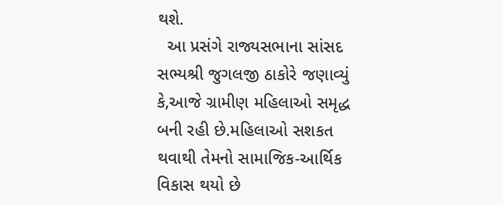થશે.
  આ પ્રસંગે રાજ્યસભાના સાંસદ સભ્યશ્રી જુગલજી ઠાકોરે જણાવ્યું કે,આજે ગ્રામીણ મહિલાઓ સમૃદ્ધ બની રહી છે.મહિલાઓ સશકત થવાથી તેમનો સામાજિક-આર્થિક વિકાસ થયો છે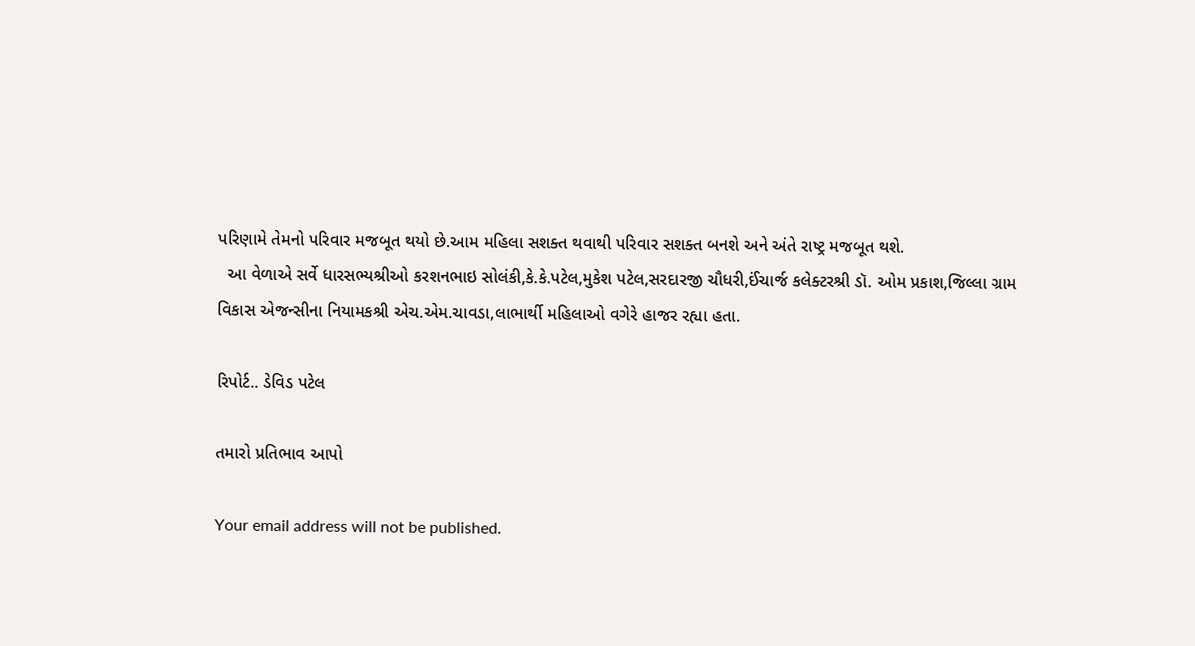પરિણામે તેમનો પરિવાર મજબૂત થયો છે.આમ મહિલા સશક્ત થવાથી પરિવાર સશક્ત બનશે અને અંતે રાષ્ટ્ર મજબૂત થશે.
  આ વેળાએ સર્વે ધારસભ્યશ્રીઓ કરશનભાઇ સોલંકી,કે.કે.પટેલ,મુકેશ પટેલ,સરદારજી ચૌધરી,ઈંચાર્જ કલેક્ટરશ્રી ડૉ. ઓમ પ્રકાશ,જિલ્લા ગ્રામ વિકાસ એજન્સીના નિયામકશ્રી એચ.એમ.ચાવડા,લાભાર્થી મહિલાઓ વગેરે હાજર રહ્યા હતા.

રિપોર્ટ.. ડેવિડ પટેલ

તમારો પ્રતિભાવ આપો

Your email address will not be published.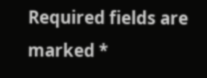Required fields are marked *